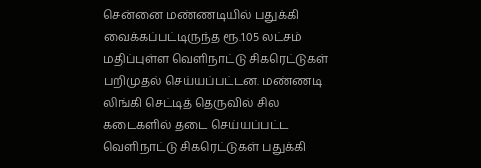சென்னை மண்ணடியில் பதுக்கி வைக்கப்பட்டிருந்த ரூ.1.05 லட்சம் மதிப்புள்ள வெளிநாட்டு சிகரெட்டுகள் பறிமுதல் செய்யப்பட்டன. மண்ணடி லிங்கி செட்டித் தெருவில் சில கடைகளில் தடை செய்யப்பட்ட வெளிநாட்டு சிகரெட்டுகள் பதுக்கி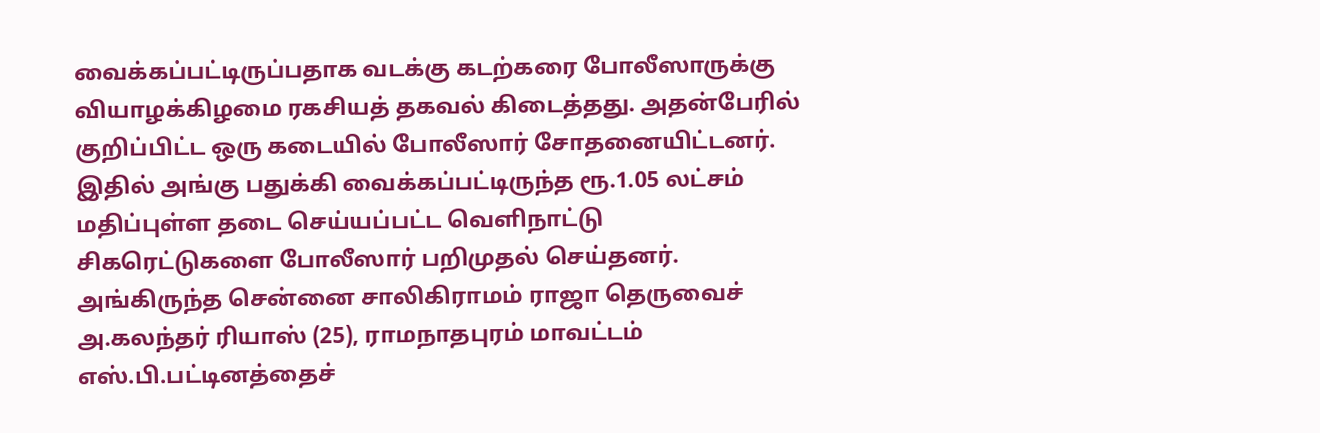வைக்கப்பட்டிருப்பதாக வடக்கு கடற்கரை போலீஸாருக்கு வியாழக்கிழமை ரகசியத் தகவல் கிடைத்தது. அதன்பேரில் குறிப்பிட்ட ஒரு கடையில் போலீஸார் சோதனையிட்டனர். இதில் அங்கு பதுக்கி வைக்கப்பட்டிருந்த ரூ.1.05 லட்சம் மதிப்புள்ள தடை செய்யப்பட்ட வெளிநாட்டு சிகரெட்டுகளை போலீஸார் பறிமுதல் செய்தனர். அங்கிருந்த சென்னை சாலிகிராமம் ராஜா தெருவைச் அ.கலந்தர் ரியாஸ் (25), ராமநாதபுரம் மாவட்டம் எஸ்.பி.பட்டினத்தைச்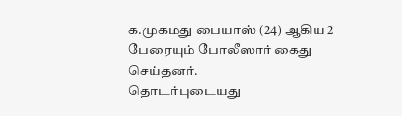க.முகமது பையாஸ் (24) ஆகிய 2 பேரையும் போலீஸார் கைது செய்தனர்.
தொடர்புடையது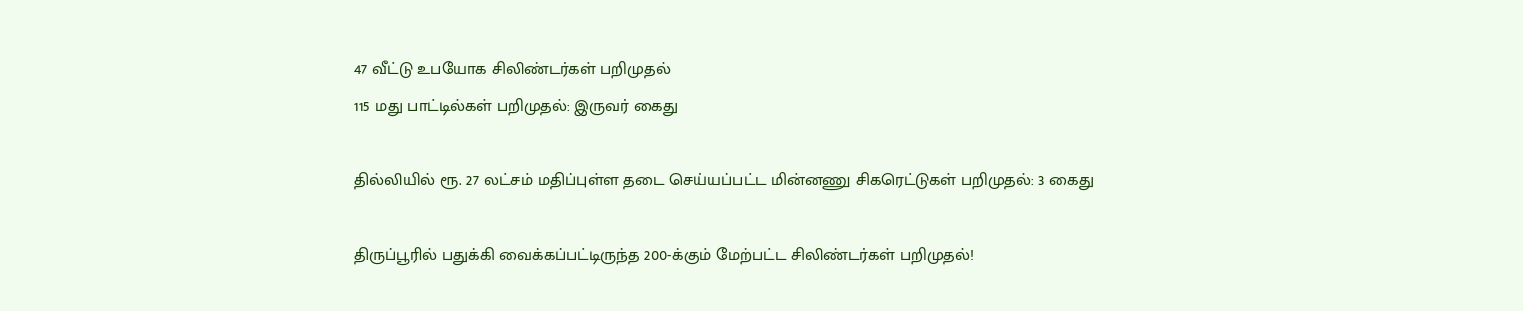47 வீட்டு உபயோக சிலிண்டர்கள் பறிமுதல்
115 மது பாட்டில்கள் பறிமுதல்: இருவர் கைது

தில்லியில் ரூ. 27 லட்சம் மதிப்புள்ள தடை செய்யப்பட்ட மின்னணு சிகரெட்டுகள் பறிமுதல்: 3 கைது

திருப்பூரில் பதுக்கி வைக்கப்பட்டிருந்த 200-க்கும் மேற்பட்ட சிலிண்டர்கள் பறிமுதல்!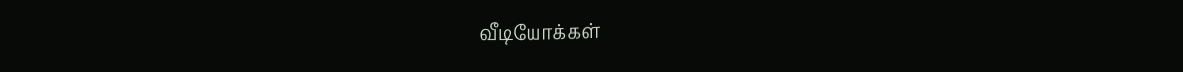வீடியோக்கள்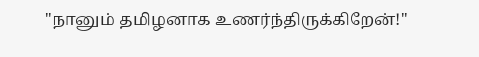"நானும் தமிழனாக உணர்ந்திருக்கிறேன்!"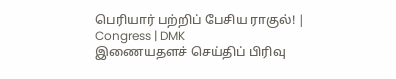பெரியார் பற்றிப் பேசிய ராகுல்! | Congress | DMK
இணையதளச் செய்திப் பிரிவு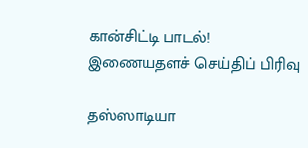கான்சிட்டி பாடல்!
இணையதளச் செய்திப் பிரிவு

தஸ்ஸாடியா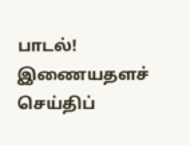பாடல்!
இணையதளச் செய்திப்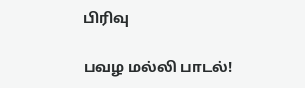பிரிவு

பவழ மல்லி பாடல்!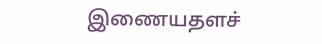இணையதளச்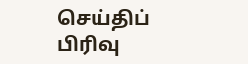செய்திப் பிரிவு